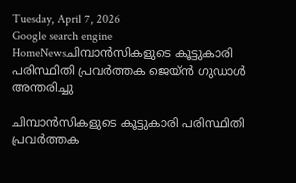Tuesday, April 7, 2026
Google search engine
HomeNewsചിമ്പാന്‍സികളുടെ കൂട്ടുകാരി പരിസ്ഥിതി പ്രവര്‍ത്തക ജെയ്ന്‍ ഗുഡാള്‍ അന്തരിച്ചു

ചിമ്പാന്‍സികളുടെ കൂട്ടുകാരി പരിസ്ഥിതി പ്രവര്‍ത്തക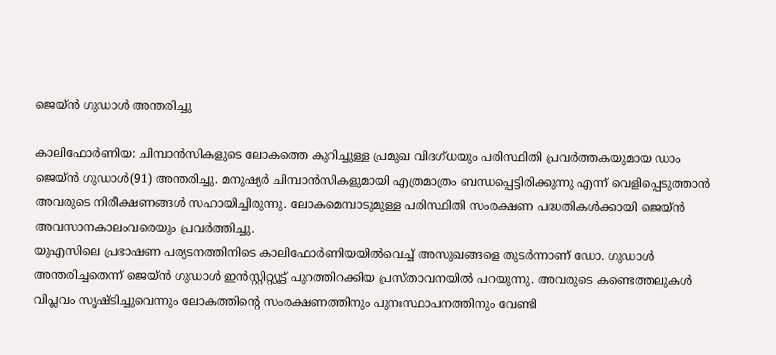ജെയ്ന്‍ ഗുഡാള്‍ അന്തരിച്ചു

കാലിഫോര്‍ണിയ: ചിമ്പാന്‍സികളുടെ ലോകത്തെ കുറിച്ചുള്ള പ്രമുഖ വിദഗ്ധയും പരിസ്ഥിതി പ്രവര്‍ത്തകയുമായ ഡാം ജെയ്ന്‍ ഗുഡാള്‍(91) അന്തരിച്ചു. മനുഷ്യര്‍ ചിമ്പാന്‍സികളുമായി എത്രമാത്രം ബന്ധപ്പെട്ടിരിക്കുന്നു എന്ന് വെളിപ്പെടുത്താന്‍ അവരുടെ നിരീക്ഷണങ്ങള്‍ സഹായിച്ചിരുന്നു. ലോകമെമ്പാടുമുള്ള പരിസ്ഥിതി സംരക്ഷണ പദ്ധതികള്‍ക്കായി ജെയ്ന്‍ അവസാനകാലംവരെയും പ്രവര്‍ത്തിച്ചു.
യുഎസിലെ പ്രഭാഷണ പര്യടനത്തിനിടെ കാലിഫോര്‍ണിയയില്‍വെച്ച് അസുഖങ്ങളെ തുടര്‍ന്നാണ് ഡോ. ഗുഡാള്‍ അന്തരിച്ചതെന്ന് ജെയ്ന്‍ ഗുഡാള്‍ ഇന്‍സ്റ്റിറ്റ്യൂട്ട് പുറത്തിറക്കിയ പ്രസ്താവനയില്‍ പറയുന്നു. അവരുടെ കണ്ടെത്തലുകള്‍ വിപ്ലവം സൃഷ്ടിച്ചുവെന്നും ലോകത്തിന്റെ സംരക്ഷണത്തിനും പുനഃസ്ഥാപനത്തിനും വേണ്ടി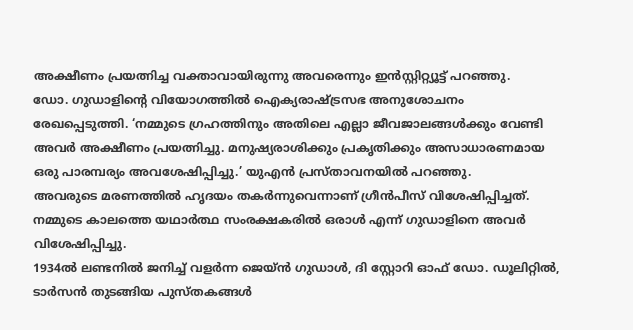അക്ഷീണം പ്രയത്നിച്ച വക്താവായിരുന്നു അവരെന്നും ഇന്‍സ്റ്റിറ്റ്യൂട്ട് പറഞ്ഞു.
ഡോ. ഗുഡാളിന്റെ വിയോഗത്തില്‍ ഐക്യരാഷ്ട്രസഭ അനുശോചനം രേഖപ്പെടുത്തി. ‘നമ്മുടെ ഗ്രഹത്തിനും അതിലെ എല്ലാ ജീവജാലങ്ങള്‍ക്കും വേണ്ടി അവര്‍ അക്ഷീണം പ്രയത്നിച്ചു. മനുഷ്യരാശിക്കും പ്രകൃതിക്കും അസാധാരണമായ ഒരു പാരമ്പര്യം അവശേഷിപ്പിച്ചു.’ യുഎന്‍ പ്രസ്താവനയില്‍ പറഞ്ഞു.
അവരുടെ മരണത്തില്‍ ഹൃദയം തകര്‍ന്നുവെന്നാണ് ഗ്രീന്‍പീസ് വിശേഷിപ്പിച്ചത്. നമ്മുടെ കാലത്തെ യഥാര്‍ത്ഥ സംരക്ഷകരില്‍ ഒരാള്‍ എന്ന് ഗുഡാളിനെ അവര്‍ വിശേഷിപ്പിച്ചു.
1934ല്‍ ലണ്ടനില്‍ ജനിച്ച് വളര്‍ന്ന ജെയ്ന്‍ ഗുഡാള്‍, ദി സ്റ്റോറി ഓഫ് ഡോ. ഡൂലിറ്റില്‍, ടാര്‍സന്‍ തുടങ്ങിയ പുസ്തകങ്ങള്‍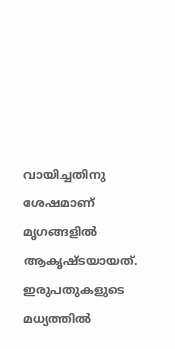വായിച്ചതിനു ശേഷമാണ് മൃഗങ്ങളില്‍ ആകൃഷ്ടയായത്. ഇരുപതുകളുടെ മധ്യത്തില്‍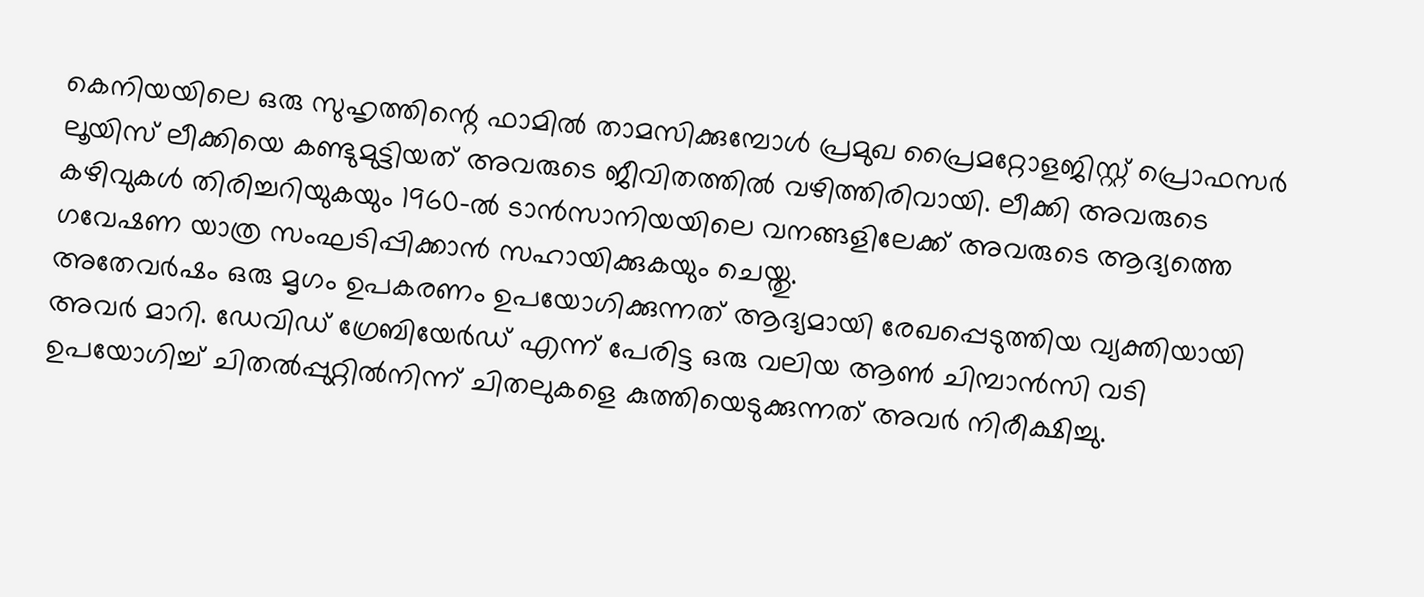കെനിയയിലെ ഒരു സുഹൃത്തിന്റെ ഫാമില്‍ താമസിക്കുമ്പോള്‍ പ്രമുഖ പ്രൈമറ്റോളജിസ്റ്റ് പ്രൊഫസര്‍ ലൂയിസ് ലീക്കിയെ കണ്ടുമുട്ടിയത് അവരുടെ ജീവിതത്തില്‍ വഴിത്തിരിവായി. ലീക്കി അവരുടെ കഴിവുകള്‍ തിരിച്ചറിയുകയും 1960-ല്‍ ടാന്‍സാനിയയിലെ വനങ്ങളിലേക്ക് അവരുടെ ആദ്യത്തെ ഗവേഷണ യാത്ര സംഘടിപ്പിക്കാന്‍ സഹായിക്കുകയും ചെയ്തു.
അതേവര്‍ഷം ഒരു മൃഗം ഉപകരണം ഉപയോഗിക്കുന്നത് ആദ്യമായി രേഖപ്പെടുത്തിയ വ്യക്തിയായി അവര്‍ മാറി. ഡേവിഡ് ഗ്രേബിയേര്‍ഡ് എന്ന് പേരിട്ട ഒരു വലിയ ആണ്‍ ചിമ്പാന്‍സി വടി ഉപയോഗിച്ച് ചിതല്‍പ്പുറ്റില്‍നിന്ന് ചിതലുകളെ കുത്തിയെടുക്കുന്നത് അവര്‍ നിരീക്ഷിച്ചു.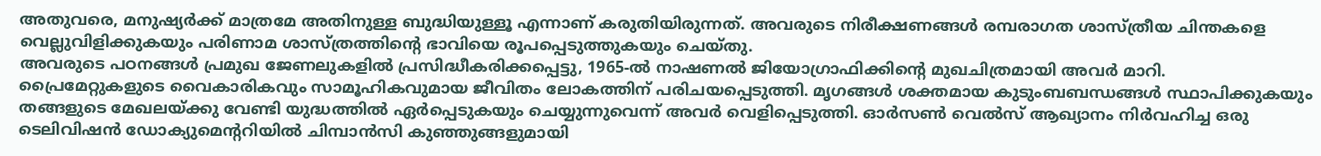അതുവരെ, മനുഷ്യര്‍ക്ക് മാത്രമേ അതിനുള്ള ബുദ്ധിയുള്ളൂ എന്നാണ് കരുതിയിരുന്നത്. അവരുടെ നിരീക്ഷണങ്ങള്‍ രമ്പരാഗത ശാസ്ത്രീയ ചിന്തകളെ വെല്ലുവിളിക്കുകയും പരിണാമ ശാസ്ത്രത്തിന്റെ ഭാവിയെ രൂപപ്പെടുത്തുകയും ചെയ്തു.
അവരുടെ പഠനങ്ങള്‍ പ്രമുഖ ജേണലുകളില്‍ പ്രസിദ്ധീകരിക്കപ്പെട്ടു, 1965-ല്‍ നാഷണല്‍ ജിയോഗ്രാഫിക്കിന്റെ മുഖചിത്രമായി അവര്‍ മാറി. പ്രൈമേറ്റുകളുടെ വൈകാരികവും സാമൂഹികവുമായ ജീവിതം ലോകത്തിന് പരിചയപ്പെടുത്തി. മൃഗങ്ങള്‍ ശക്തമായ കുടുംബബന്ധങ്ങള്‍ സ്ഥാപിക്കുകയും തങ്ങളുടെ മേഖലയ്ക്കു വേണ്ടി യുദ്ധത്തില്‍ ഏര്‍പ്പെടുകയും ചെയ്യുന്നുവെന്ന് അവര്‍ വെളിപ്പെടുത്തി. ഓര്‍സണ്‍ വെല്‍സ് ആഖ്യാനം നിര്‍വഹിച്ച ഒരു ടെലിവിഷന്‍ ഡോക്യുമെന്ററിയില്‍ ചിമ്പാന്‍സി കുഞ്ഞുങ്ങളുമായി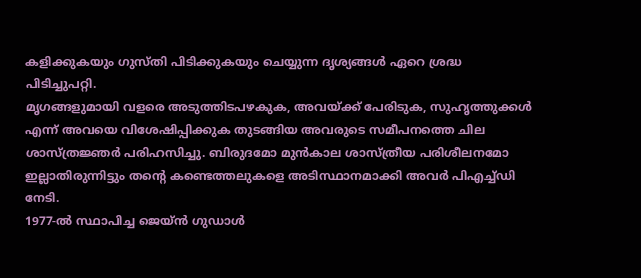കളിക്കുകയും ഗുസ്തി പിടിക്കുകയും ചെയ്യുന്ന ദൃശ്യങ്ങള്‍ ഏറെ ശ്രദ്ധ പിടിച്ചുപറ്റി.
മൃഗങ്ങളുമായി വളരെ അടുത്തിടപഴകുക, അവയ്ക്ക് പേരിടുക, സുഹൃത്തുക്കള്‍ എന്ന് അവയെ വിശേഷിപ്പിക്കുക തുടങ്ങിയ അവരുടെ സമീപനത്തെ ചില ശാസ്ത്രജ്ഞര്‍ പരിഹസിച്ചു. ബിരുദമോ മുന്‍കാല ശാസ്ത്രീയ പരിശീലനമോ ഇല്ലാതിരുന്നിട്ടും തന്റെ കണ്ടെത്തലുകളെ അടിസ്ഥാനമാക്കി അവര്‍ പിഎച്ച്ഡി നേടി.
1977-ല്‍ സ്ഥാപിച്ച ജെയ്ന്‍ ഗുഡാള്‍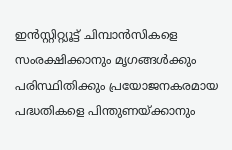ഇന്‍സ്റ്റിറ്റ്യൂട്ട് ചിമ്പാന്‍സികളെ സംരക്ഷിക്കാനും മൃഗങ്ങള്‍ക്കും പരിസ്ഥിതിക്കും പ്രയോജനകരമായ പദ്ധതികളെ പിന്തുണയ്ക്കാനും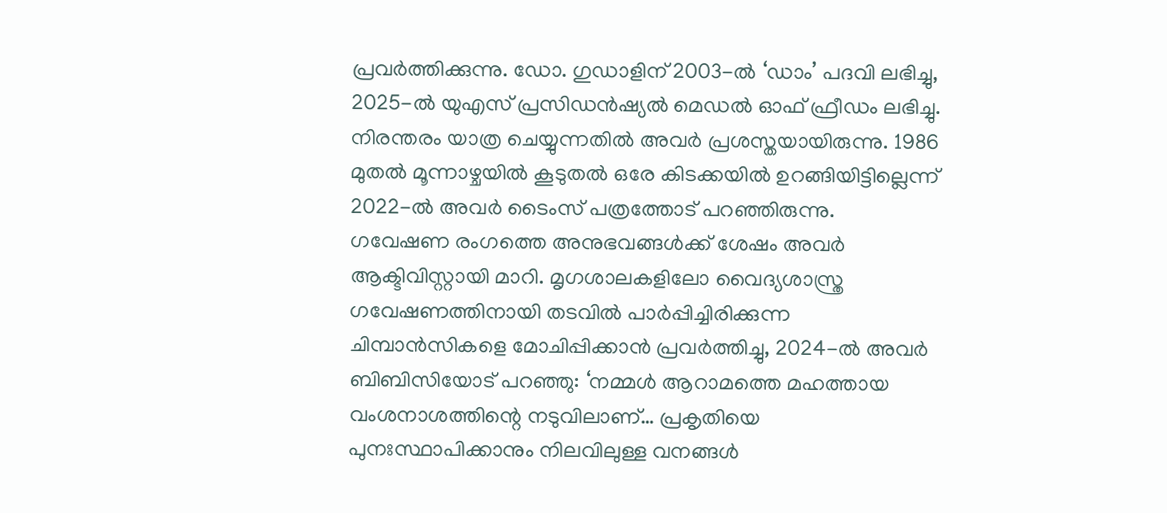പ്രവര്‍ത്തിക്കുന്നു. ഡോ. ഗുഡാളിന് 2003-ല്‍ ‘ഡാം’ പദവി ലഭിച്ചു, 2025-ല്‍ യുഎസ് പ്രസിഡന്‍ഷ്യല്‍ മെഡല്‍ ഓഫ് ഫ്രീഡം ലഭിച്ചു. നിരന്തരം യാത്ര ചെയ്യുന്നതില്‍ അവര്‍ പ്രശസ്തയായിരുന്നു. 1986 മുതല്‍ മൂന്നാഴ്ചയില്‍ കൂടുതല്‍ ഒരേ കിടക്കയില്‍ ഉറങ്ങിയിട്ടില്ലെന്ന് 2022-ല്‍ അവര്‍ ടൈംസ് പത്രത്തോട് പറഞ്ഞിരുന്നു.
ഗവേഷണ രംഗത്തെ അനുഭവങ്ങള്‍ക്ക് ശേഷം അവര്‍ ആക്ടിവിസ്റ്റായി മാറി. മൃഗശാലകളിലോ വൈദ്യശാസ്ത്ര ഗവേഷണത്തിനായി തടവില്‍ പാര്‍പ്പിച്ചിരിക്കുന്ന ചിമ്പാന്‍സികളെ മോചിപ്പിക്കാന്‍ പ്രവര്‍ത്തിച്ചു, 2024-ല്‍ അവര്‍ ബിബിസിയോട് പറഞ്ഞു: ‘നമ്മള്‍ ആറാമത്തെ മഹത്തായ വംശനാശത്തിന്റെ നടുവിലാണ്… പ്രകൃതിയെ പുനഃസ്ഥാപിക്കാനും നിലവിലുള്ള വനങ്ങള്‍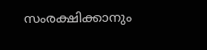സംരക്ഷിക്കാനും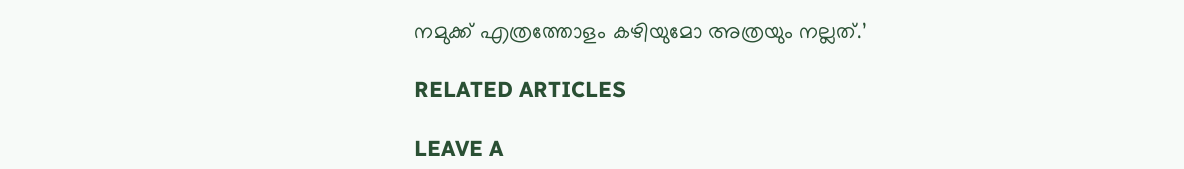നമുക്ക് എത്രത്തോളം കഴിയുമോ അത്രയും നല്ലത്.’

RELATED ARTICLES

LEAVE A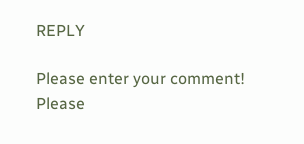REPLY

Please enter your comment!
Please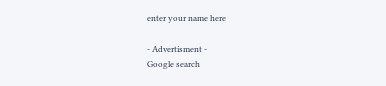enter your name here

- Advertisment -
Google search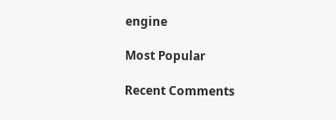engine

Most Popular

Recent Comments